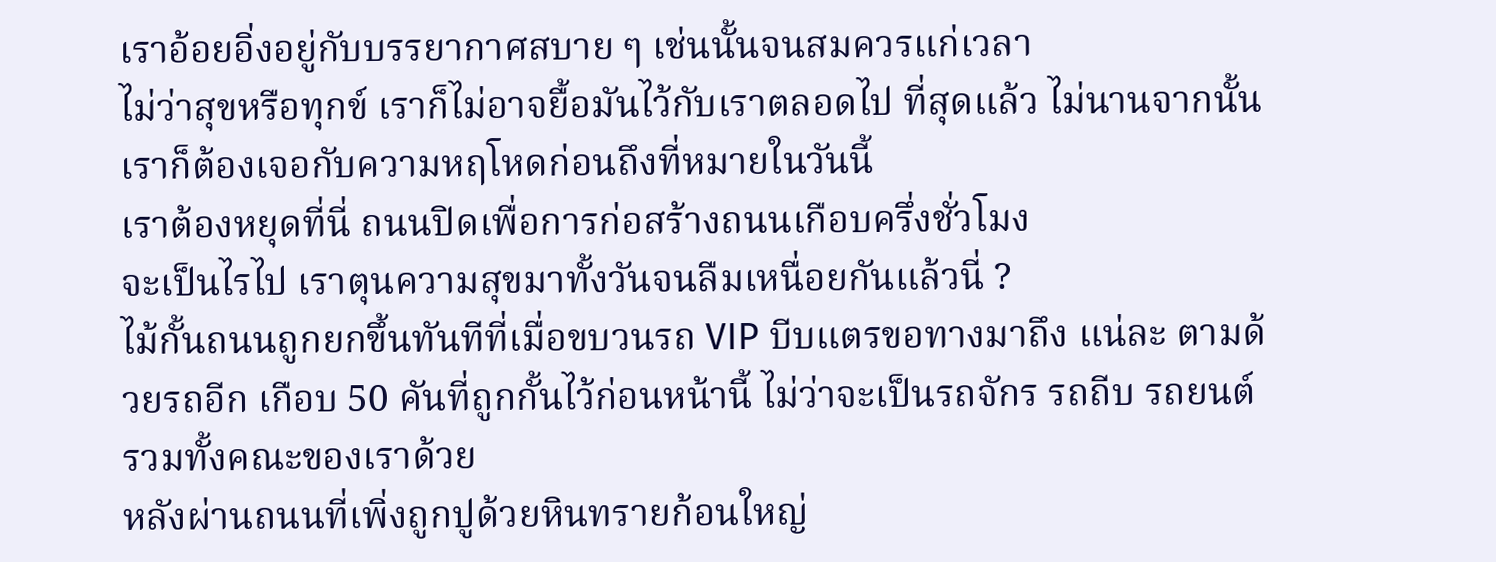เราอ้อยอิ่งอยู่กับบรรยากาศสบาย ๆ เช่นนั้นจนสมควรแก่เวลา
ไม่ว่าสุขหรือทุกข์ เราก็ไม่อาจยื้อมันไว้กับเราตลอดไป ที่สุดแล้ว ไม่นานจากนั้น เราก็ต้องเจอกับความหฤโหดก่อนถึงที่หมายในวันนี้
เราต้องหยุดที่นี่ ถนนปิดเพื่อการก่อสร้างถนนเกือบครึ่งชั่วโมง
จะเป็นไรไป เราตุนความสุขมาทั้งวันจนลืมเหนื่อยกันแล้วนี่ ?
ไม้กั้นถนนถูกยกขึ้นทันทีที่เมื่อขบวนรถ VIP บีบแตรขอทางมาถึง แน่ละ ตามด้วยรถอีก เกือบ 50 คันที่ถูกกั้นไว้ก่อนหน้านี้ ไม่ว่าจะเป็นรถจักร รถถีบ รถยนต์ รวมทั้งคณะของเราด้วย
หลังผ่านถนนที่เพิ่งถูกปูด้วยหินทรายก้อนใหญ่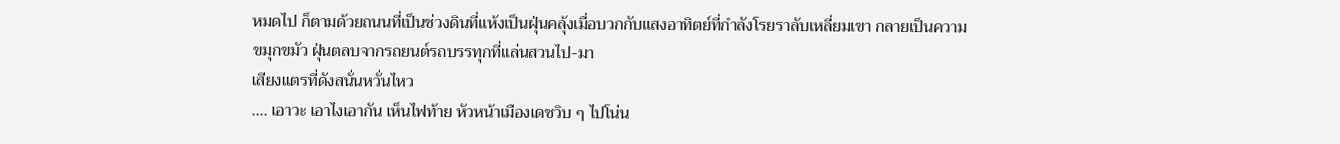หมดไป ก็ตามด้วยถนนที่เป็นช่วงดินที่แห้งเป็นฝุ่นคลุ้งเมื่อบวกกับแสงอาทิตย์ที่กำลังโรยราลับเหลี่ยมเขา กลายเป็นความขมุกขมัว ฝุ่นตลบจากรถยนต์รถบรรทุกที่แล่นสวนไป-มา
เสียงแตรที่ดังสนั่นหวั่นไหว
.... เอาวะ เอาไงเอากัน เห็นไฟท้าย หัวหน้าเมืองเดชวิบ ๆ ไปโน่น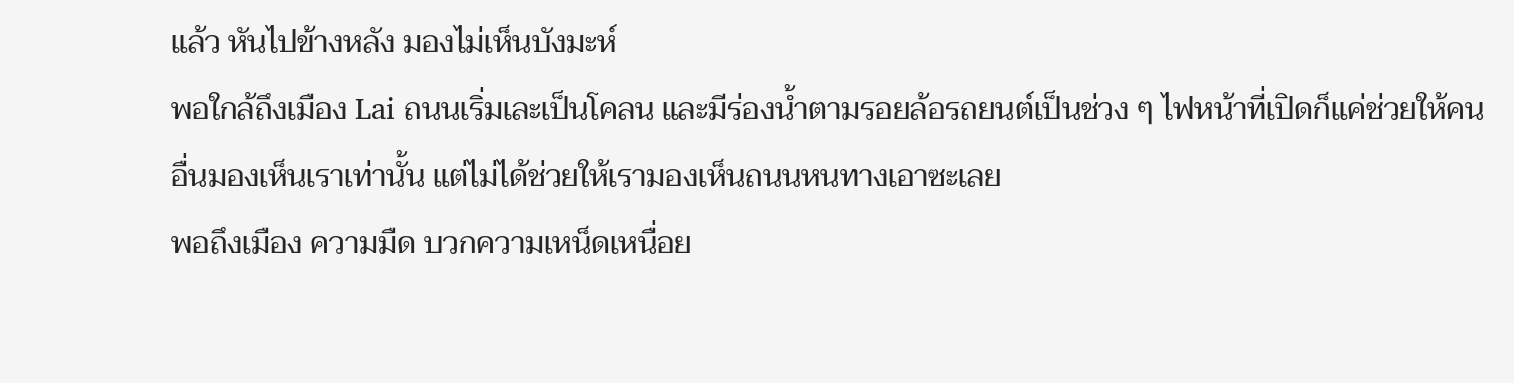แล้ว หันไปข้างหลัง มองไม่เห็นบังมะห์
พอใกล้ถึงเมือง Lai ถนนเริ่มเละเป็นโคลน และมีร่องน้ำตามรอยล้อรถยนต์เป็นช่วง ๆ ไฟหน้าที่เปิดก็แค่ช่วยให้คนอื่นมองเห็นเราเท่านั้น แต่ไม่ได้ช่วยให้เรามองเห็นถนนหนทางเอาซะเลย
พอถึงเมือง ความมืด บวกความเหน็ดเหนื่อย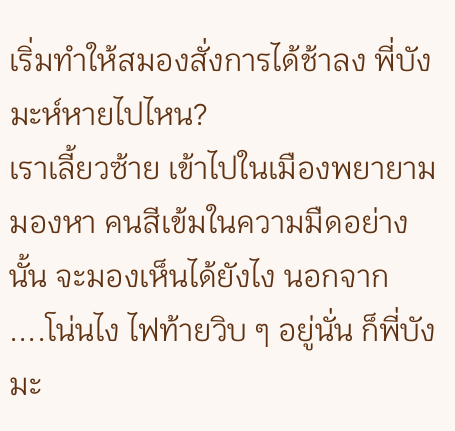เริ่มทำให้สมองสั่งการได้ช้าลง พี่บังมะห์หายไปไหน?
เราเลี้ยวซ้าย เข้าไปในเมืองพยายามมองหา คนสีเข้มในความมืดอย่างนั้น จะมองเห็นได้ยังไง นอกจาก
....โน่นไง ไฟท้ายวิบ ๆ อยู่นั่น ก็พี่บังมะ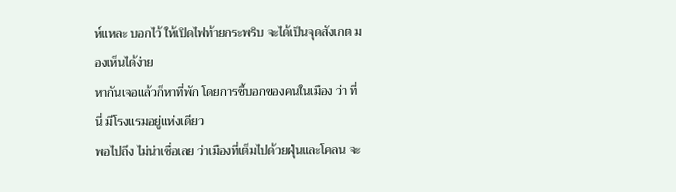ห์แหละ บอกไว้ ให้เปิดไฟท้ายกระพริบ จะได้เป็นจุดสังเกต มองเห็นได้ง่าย
หากันเจอแล้วก็หาที่พัก โดยการชี้บอกของคนในเมือง ว่า ที่นี่ มีโรงแรมอยู่แห่งเดียว
พอไปถึง ไม่น่าเชื่อเลย ว่าเมืองที่เต็มไปด้วยฝุ่นและโคลน จะ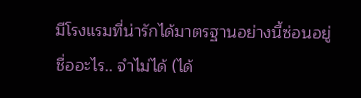มีโรงแรมที่น่ารักได้มาตรฐานอย่างนี้ซ่อนอยู่
ชื่ออะไร.. จำไม่ได้ (ได้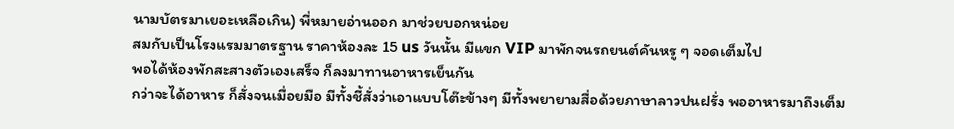นามบัตรมาเยอะเหลือเกิน) พี่หมายอ่านออก มาช่วยบอกหน่อย
สมกับเป็นโรงแรมมาตรฐาน ราคาห้องละ 15 us วันนั้น มีแขก VIP มาพักจนรถยนต์คันหรู ๆ จอดเต็มไป
พอได้ห้องพักสะสางตัวเองเสร็จ ก็ลงมาทานอาหารเย็นกัน
กว่าจะได้อาหาร ก็สั่งจนเมื่อยมือ มีทั้งชี้สั่งว่าเอาแบบโต๊ะข้างๆ มีทั้งพยายามสื่อด้วยภาษาลาวปนฝรั่ง พออาหารมาถึงเต็ม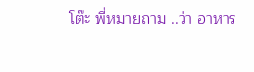โต๊ะ พี่หมายถาม ..ว่า อาหาร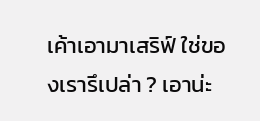เค้าเอามาเสริฟ์ ใช่ของเรารึเปล่า ? เอาน่ะ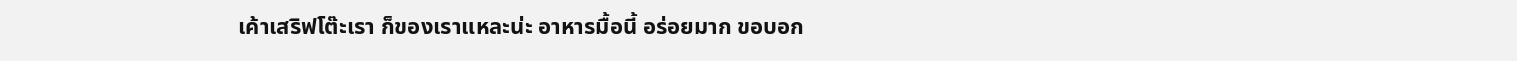เค้าเสริฟโต๊ะเรา ก็ของเราแหละน่ะ อาหารมื้อนี้ อร่อยมาก ขอบอก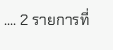.... 2 รายการที่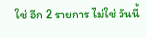ใช่ อีก 2 รายการ ไม่ใช่ วันนี้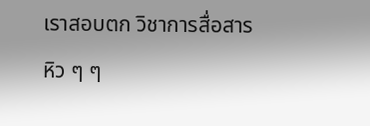เราสอบตก วิชาการสื่อสาร
หิว ๆ ๆ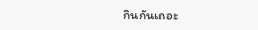กินกันเถอะ